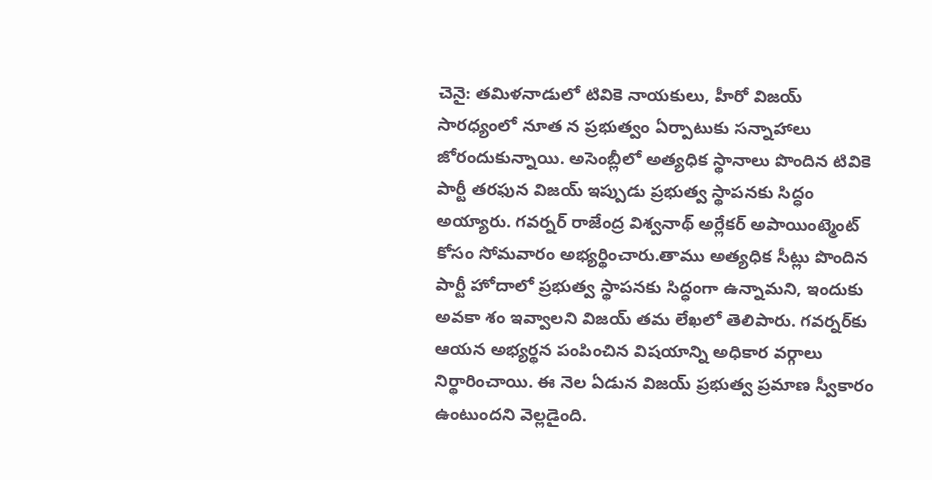చెనై: తమిళనాడులో టివికె నాయకులు, హీరో విజయ్ సారధ్యంలో నూత న ప్రభుత్వం ఏర్పాటుకు సన్నాహాలు జోరందుకున్నాయి. అసెంబ్లీలో అత్యధిక స్థానాలు పొందిన టివికె పార్టీ తరఫున విజయ్ ఇప్పుడు ప్రభుత్వ స్థాపనకు సిద్ధం అయ్యారు. గవర్నర్ రాజేంద్ర విశ్వనాథ్ అర్లేకర్ అపాయింట్మెంట్ కోసం సోమవారం అభ్యర్థించారు.తాము అత్యధిక సీట్లు పొందిన పార్టీ హోదాలో ప్రభుత్వ స్థాపనకు సిద్ధంగా ఉన్నామని, ఇందుకు అవకా శం ఇవ్వాలని విజయ్ తమ లేఖలో తెలిపారు. గవర్నర్‌కు ఆయన అభ్యర్థన పంపించిన విషయాన్ని అధికార వర్గాలు నిర్థారించాయి. ఈ నెల ఏడున విజయ్ ప్రభుత్వ ప్రమాణ స్వీకారం ఉంటుందని వెల్లడైంది.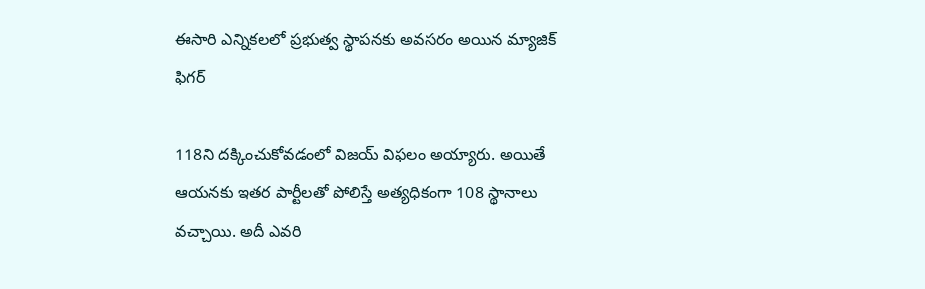ఈసారి ఎన్నికలలో ప్రభుత్వ స్థాపనకు అవసరం అయిన మ్యాజిక్ ఫిగర్

118ని దక్కించుకోవడంలో విజయ్ విఫలం అయ్యారు. అయితే ఆయనకు ఇతర పార్టీలతో పోలిస్తే అత్యధికంగా 108 స్థానాలు వచ్చాయి. అదీ ఎవరి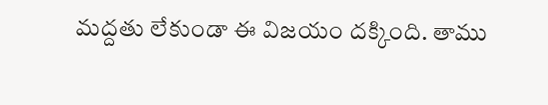మద్దతు లేకుండా ఈ విజయం దక్కింది. తాము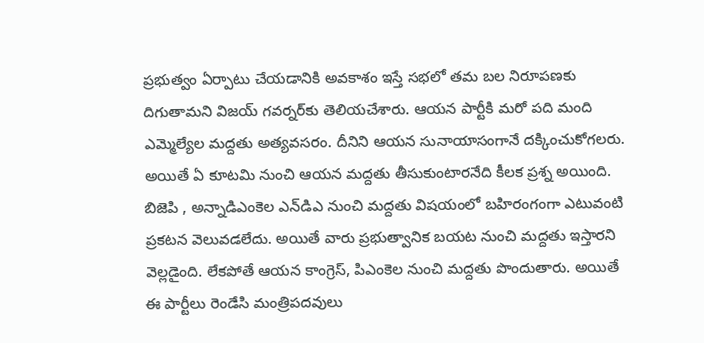ప్రభుత్వం ఏర్పాటు చేయడానికి అవకాశం ఇస్తే సభలో తమ బల నిరూపణకు దిగుతామని విజయ్ గవర్నర్‌కు తెలియచేశారు. ఆయన పార్టీకి మరో పది మంది ఎమ్మెల్యేల మద్దతు అత్యవసరం. దీనిని ఆయన సునాయాసంగానే దక్కించుకోగలరు. అయితే ఏ కూటమి నుంచి ఆయన మద్దతు తీసుకుంటారనేది కీలక ప్రశ్న అయింది. బిజెపి , అన్నాడిఎంకెల ఎన్‌డిఎ నుంచి మద్దతు విషయంలో బహిరంగంగా ఎటువంటి ప్రకటన వెలువడలేదు. అయితే వారు ప్రభుత్వానిక బయట నుంచి మద్దతు ఇస్తారని వెల్లడైంది. లేకపోతే ఆయన కాంగ్రెస్, పిఎంకెల నుంచి మద్దతు పొందుతారు. అయితే ఈ పార్టీలు రెండేసి మంత్రిపదవులు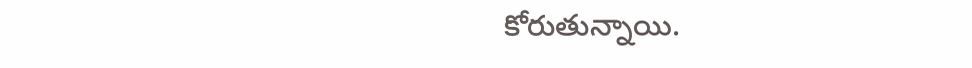కోరుతున్నాయి.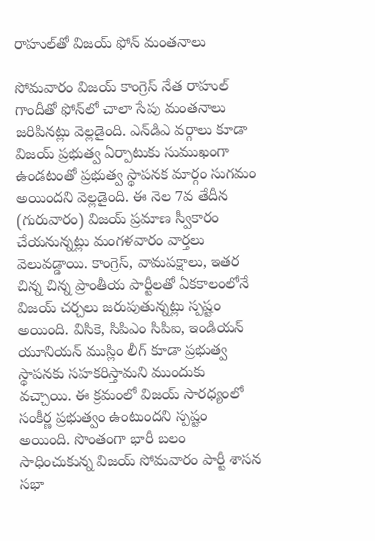రాహుల్‌తో విజయ్ ఫోన్ మంతనాలు

సోమవారం విజయ్ కాంగ్రెస్ నేత రాహుల్ గాందీతో ఫోన్‌లో చాలా సేపు మంతనాలు జరిపినట్లు వెల్లడైంది. ఎన్‌డిఎ వర్గాలు కూడా విజయ్ ప్రభుత్వ ఏర్పాటుకు సుముఖంగా ఉండటంతో ప్రభుత్వ స్థాపనక మార్గం సుగమం అయిందని వెల్లడైంది. ఈ నెల 7వ తేదీన (గురువారం) విజయ్ ప్రమాణ స్వీకారం చేయనున్నట్లు మంగళవారం వార్తలు వెలువడ్డాయి. కాంగ్రెస్, వామపక్షాలు, ఇతర చిన్న చిన్న ప్రాంతీయ పార్టీలతో ఏకకాలంలోనే విజయ్ చర్చలు జరుపుతున్నట్లు స్పష్టం అయింది. విసికె, సిపిఎం సిపిఐ, ఇండియన్ యూనియన్ ముస్లిం లీగ్ కూడా ప్రభుత్వ స్థాపనకు సహకరిస్తామని ముందుకు వచ్చాయి. ఈ క్రమంలో విజయ్ సారధ్యంలో సంకీర్ణ ప్రభుత్వం ఉంటుందని స్పష్టం అయింది. సొంతంగా భారీ బలం సాధించుకున్న విజయ్ సోమవారం పార్టీ శాసన సభా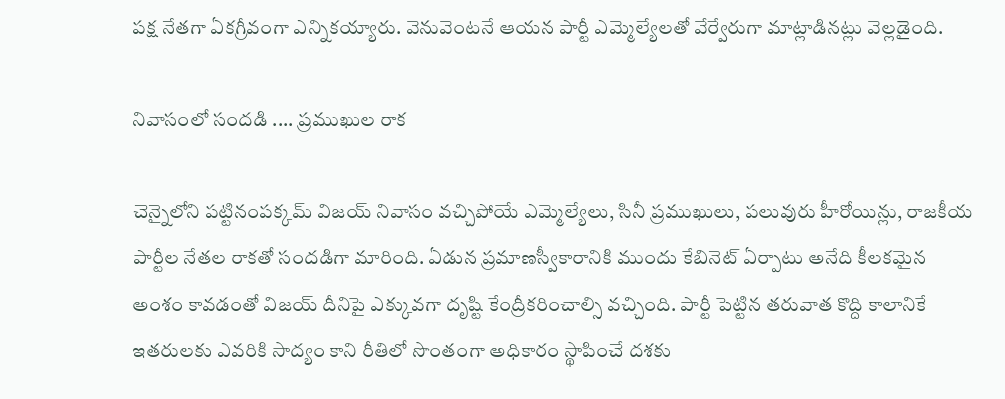పక్ష నేతగా ఏకగ్రీవంగా ఎన్నికయ్యారు. వెనువెంటనే ఆయన పార్టీ ఎమ్మెల్యేలతో వేర్వేరుగా మాట్లాడినట్లు వెల్లడైంది.

నివాసంలో సందడి .... ప్రముఖుల రాక

చెన్నైలోని పట్టినంపక్కమ్ విజయ్ నివాసం వచ్చిపోయే ఎమ్మెల్యేలు, సినీ ప్రముఖులు, పలువురు హీరోయిన్లు, రాజకీయ పార్టీల నేతల రాకతో సందడిగా మారింది. ఏడున ప్రమాణస్వీకారానికి ముందు కేబినెట్ ఏర్పాటు అనేది కీలకమైన అంశం కావడంతో విజయ్ దీనిపై ఎక్కువగా దృష్టి కేంద్రీకరించాల్సి వచ్చింది. పార్టీ పెట్టిన తరువాత కొద్ది కాలానికే ఇతరులకు ఎవరికి సాద్యం కాని రీతిలో సొంతంగా అధికారం స్థాపించే దశకు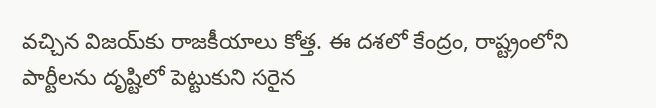వచ్చిన విజయ్‌కు రాజకీయాలు కోత్త. ఈ దశలో కేంద్రం, రాష్ట్రంలోని పార్టీలను దృష్టిలో పెట్టుకుని సరైన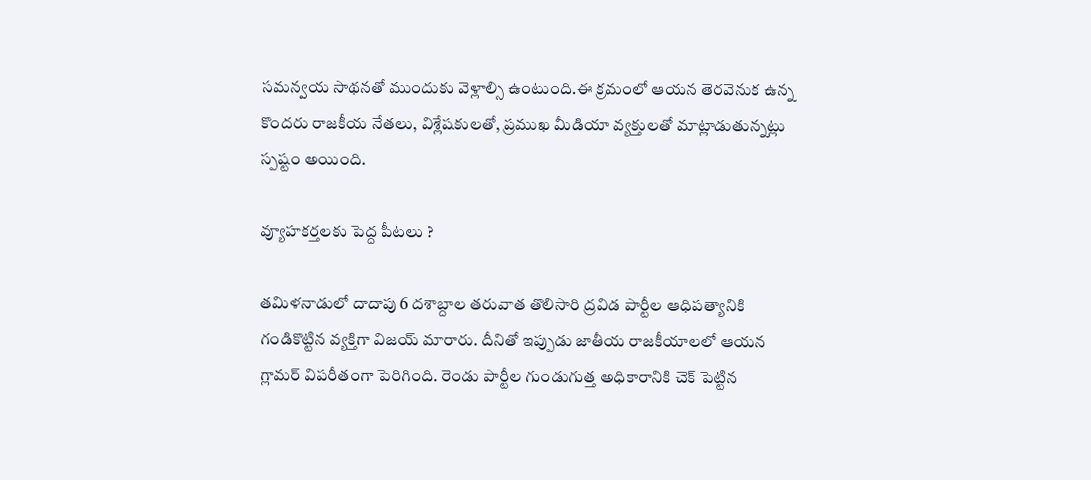సమన్వయ సాథనతో ముందుకు వెళ్లాల్సి ఉంటుంది.ఈ క్రమంలో ఆయన తెరవెనుక ఉన్న కొందరు రాజకీయ నేతలు, విశ్లేషకులతో, ప్రముఖ మీడియా వ్యక్తులతో మాట్లాడుతున్నట్లు స్పష్టం అయింది.

వ్యూహకర్తలకు పెద్ద పీటలు ?

తమిళనాడులో దాదాపు 6 దశాబ్దాల తరువాత తొలిసారి ద్రవిడ పార్టీల ఆధిపత్యానికి గండికొట్టిన వ్యక్తిగా విజయ్ మారారు. దీనితో ఇప్పుడు జాతీయ రాజకీయాలలో ఆయన గ్లామర్ విపరీతంగా పెరిగింది. రెండు పార్టీల గుండుగుత్త అధికారానికి చెక్ పెట్టిన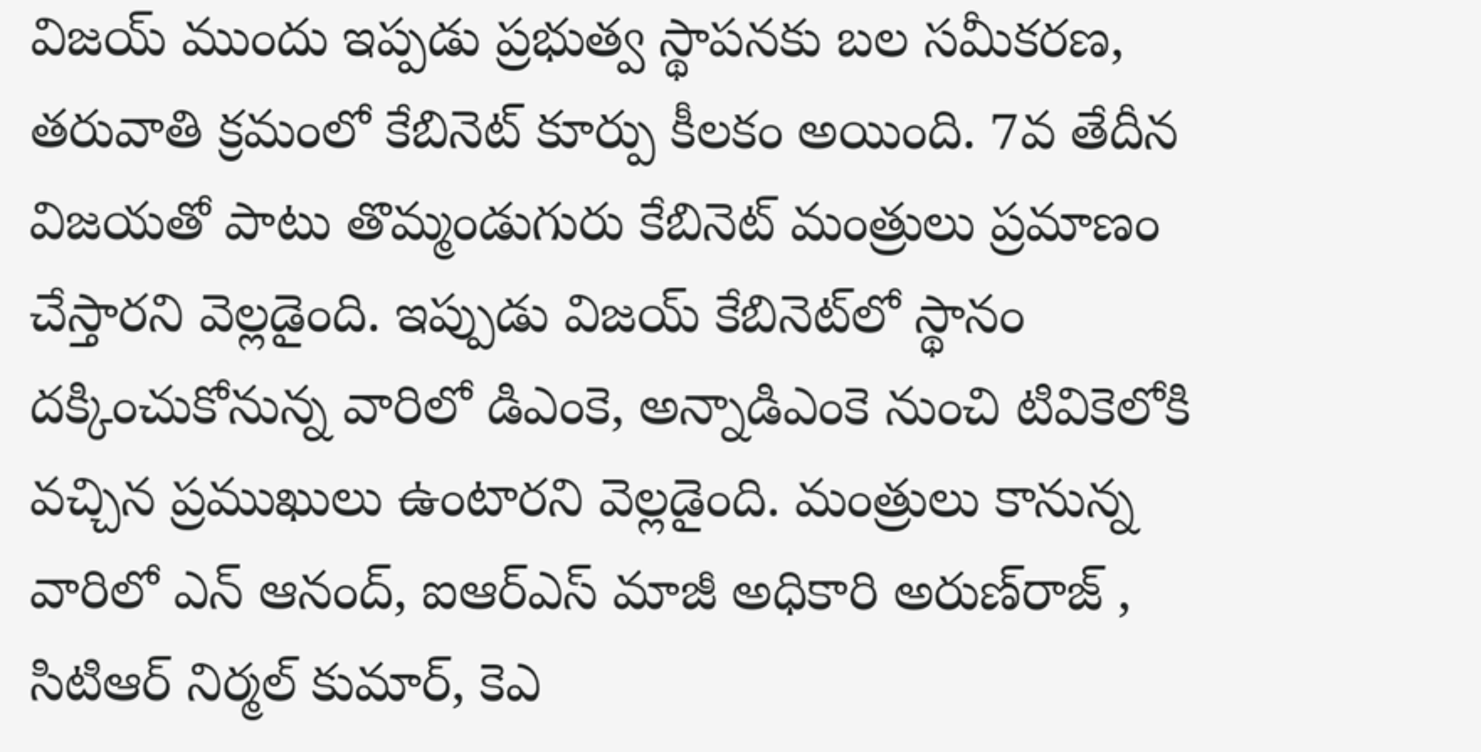విజయ్ ముందు ఇప్పడు ప్రభుత్వ స్థాపనకు బల సమీకరణ, తరువాతి క్రమంలో కేబినెట్ కూర్పు కీలకం అయింది. 7వ తేదీన విజయతో పాటు తొమ్మండుగురు కేబినెట్ మంత్రులు ప్రమాణం చేస్తారని వెల్లడైంది. ఇప్పుడు విజయ్ కేబినెట్‌లో స్థానం దక్కించుకోనున్న వారిలో డిఎంకె, అన్నాడిఎంకె నుంచి టివికెలోకి వచ్చిన ప్రముఖులు ఉంటారని వెల్లడైంది. మంత్రులు కానున్న వారిలో ఎన్ ఆనంద్, ఐఆర్‌ఎస్ మాజీ అధికారి అరుణ్‌రాజ్ , సిటిఆర్ నిర్మల్ కుమార్, కెఎ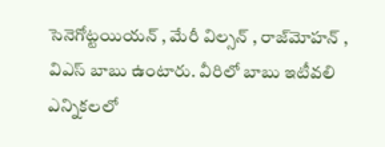సెనెగోట్టయియన్ , మేరీ విల్సన్ , రాజ్‌మోహన్ , విఎస్ బాబు ఉంటారు. వీరిలో బాబు ఇటీవలి ఎన్నికలలో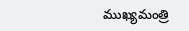ముఖ్యమంత్రి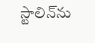స్టాలిన్‌ను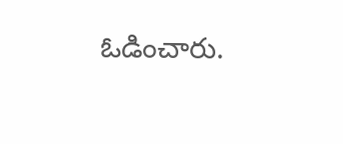ఓడించారు.